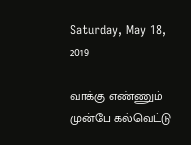Saturday, May 18, 2019

வாக்கு எண்ணும் முன்பே கல்வெட்டு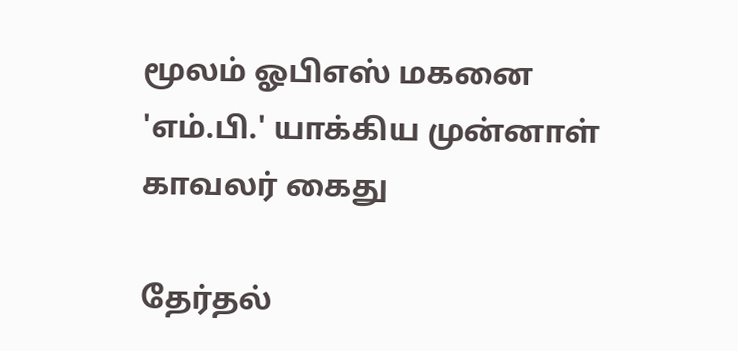மூலம் ஓபிஎஸ் மகனை 'எம்.பி.' யாக்கிய முன்னாள் காவலர் கைது

தேர்தல்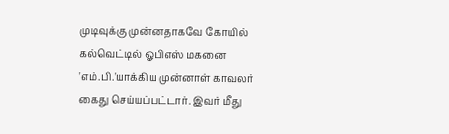முடிவுக்கு முன்னதாகவே கோயில் கல்வெட்டில் ஓபிஎஸ் மகனை 'எம்.பி.'யாக்கிய முன்னாள் காவலர் கைது செய்யப்பட்டார். இவர் மீது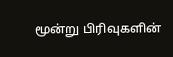மூன்று பிரிவுகளின்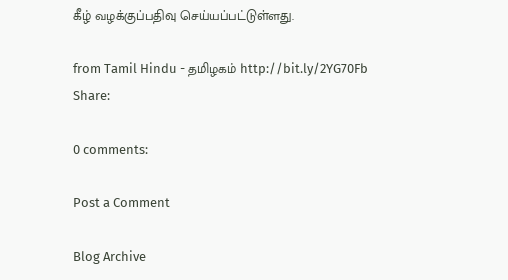கீழ் வழக்குப்பதிவு செய்யப்பட்டுள்ளது.

from Tamil Hindu - தமிழகம் http://bit.ly/2YG70Fb
Share:

0 comments:

Post a Comment

Blog Archive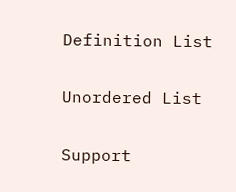Definition List

Unordered List

Support